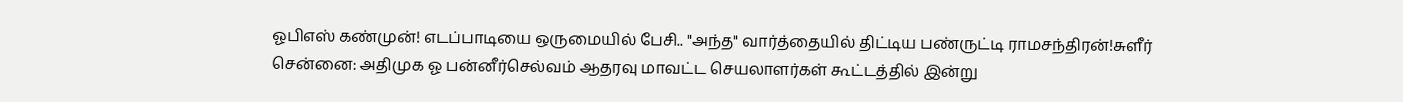ஓபிஎஸ் கண்முன்! எடப்பாடியை ஒருமையில் பேசி.. "அந்த" வார்த்தையில் திட்டிய பண்ருட்டி ராமசந்திரன்!சுளீர்
சென்னை: அதிமுக ஓ பன்னீர்செல்வம் ஆதரவு மாவட்ட செயலாளர்கள் கூட்டத்தில் இன்று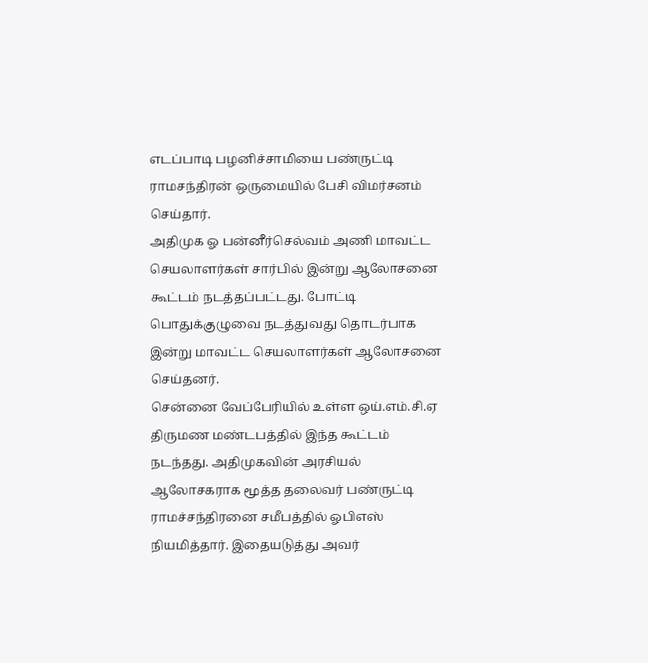எடப்பாடி பழனிச்சாமியை பண்ருட்டி ராமசந்திரன் ஒருமையில் பேசி விமர்சனம் செய்தார்.
அதிமுக ஓ பன்னீர்செல்வம் அணி மாவட்ட செயலாளர்கள் சார்பில் இன்று ஆலோசனை கூட்டம் நடத்தப்பட்டது. போட்டி பொதுக்குழுவை நடத்துவது தொடர்பாக இன்று மாவட்ட செயலாளர்கள் ஆலோசனை செய்தனர்.
சென்னை வேப்பேரியில் உள்ள ஒய்.எம்.சி.ஏ திருமண மண்டபத்தில் இந்த கூட்டம் நடந்தது. அதிமுகவின் அரசியல் ஆலோசகராக மூத்த தலைவர் பண்ருட்டி ராமச்சந்திரனை சமீபத்தில் ஓபிஎஸ் நியமித்தார். இதையடுத்து அவர்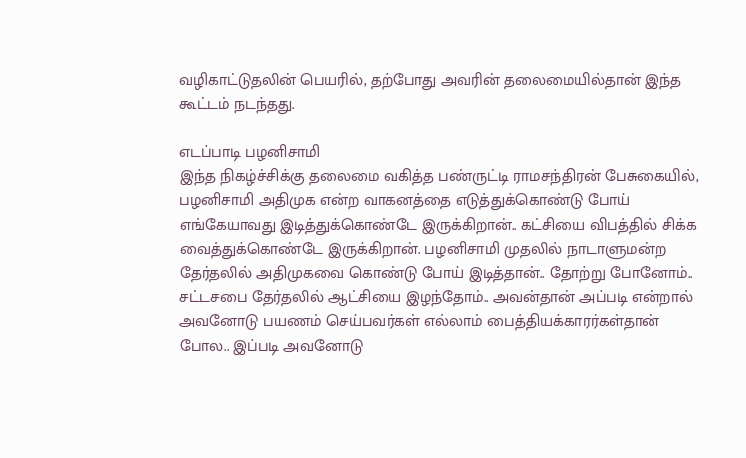வழிகாட்டுதலின் பெயரில், தற்போது அவரின் தலைமையில்தான் இந்த கூட்டம் நடந்தது.

எடப்பாடி பழனிசாமி
இந்த நிகழ்ச்சிக்கு தலைமை வகித்த பண்ருட்டி ராமசந்திரன் பேசுகையில், பழனிசாமி அதிமுக என்ற வாகனத்தை எடுத்துக்கொண்டு போய் எங்கேயாவது இடித்துக்கொண்டே இருக்கிறான்.. கட்சியை விபத்தில் சிக்க வைத்துக்கொண்டே இருக்கிறான். பழனிசாமி முதலில் நாடாளுமன்ற தேர்தலில் அதிமுகவை கொண்டு போய் இடித்தான்.. தோற்று போனோம்.. சட்டசபை தேர்தலில் ஆட்சியை இழந்தோம்.. அவன்தான் அப்படி என்றால் அவனோடு பயணம் செய்பவர்கள் எல்லாம் பைத்தியக்காரர்கள்தான் போல.. இப்படி அவனோடு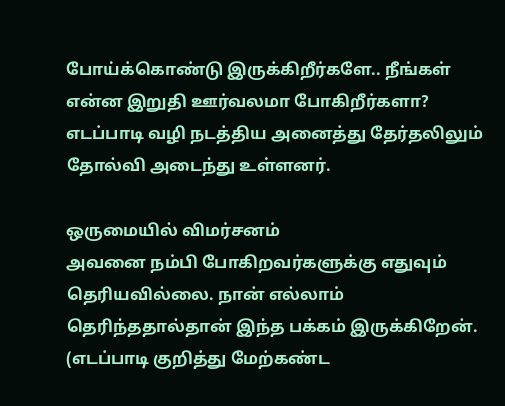போய்க்கொண்டு இருக்கிறீர்களே.. நீங்கள் என்ன இறுதி ஊர்வலமா போகிறீர்களா? எடப்பாடி வழி நடத்திய அனைத்து தேர்தலிலும் தோல்வி அடைந்து உள்ளனர்.

ஒருமையில் விமர்சனம்
அவனை நம்பி போகிறவர்களுக்கு எதுவும் தெரியவில்லை. நான் எல்லாம் தெரிந்ததால்தான் இந்த பக்கம் இருக்கிறேன். (எடப்பாடி குறித்து மேற்கண்ட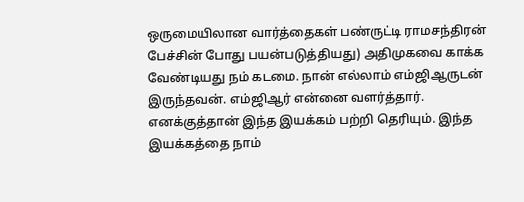ஒருமையிலான வார்த்தைகள் பண்ருட்டி ராமசந்திரன் பேச்சின் போது பயன்படுத்தியது) அதிமுகவை காக்க வேண்டியது நம் கடமை. நான் எல்லாம் எம்ஜிஆருடன் இருந்தவன். எம்ஜிஆர் என்னை வளர்த்தார். எனக்குத்தான் இந்த இயக்கம் பற்றி தெரியும். இந்த இயக்கத்தை நாம்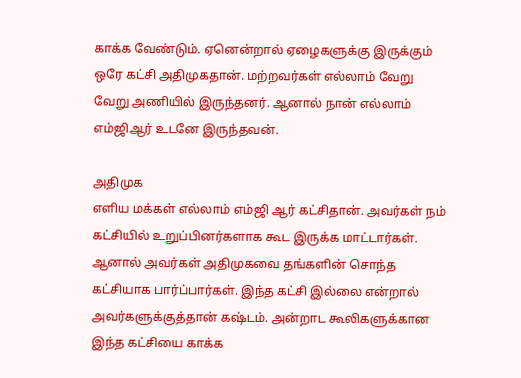காக்க வேண்டும். ஏனென்றால் ஏழைகளுக்கு இருக்கும் ஒரே கட்சி அதிமுகதான். மற்றவர்கள் எல்லாம் வேறு வேறு அணியில் இருந்தனர். ஆனால் நான் எல்லாம் எம்ஜிஆர் உடனே இருந்தவன்.

அதிமுக
எளிய மக்கள் எல்லாம் எம்ஜி ஆர் கட்சிதான். அவர்கள் நம் கட்சியில் உறுப்பினர்களாக கூட இருக்க மாட்டார்கள். ஆனால் அவர்கள் அதிமுகவை தங்களின் சொந்த கட்சியாக பார்ப்பார்கள். இந்த கட்சி இல்லை என்றால் அவர்களுக்குத்தான் கஷ்டம். அன்றாட கூலிகளுக்கான இந்த கட்சியை காக்க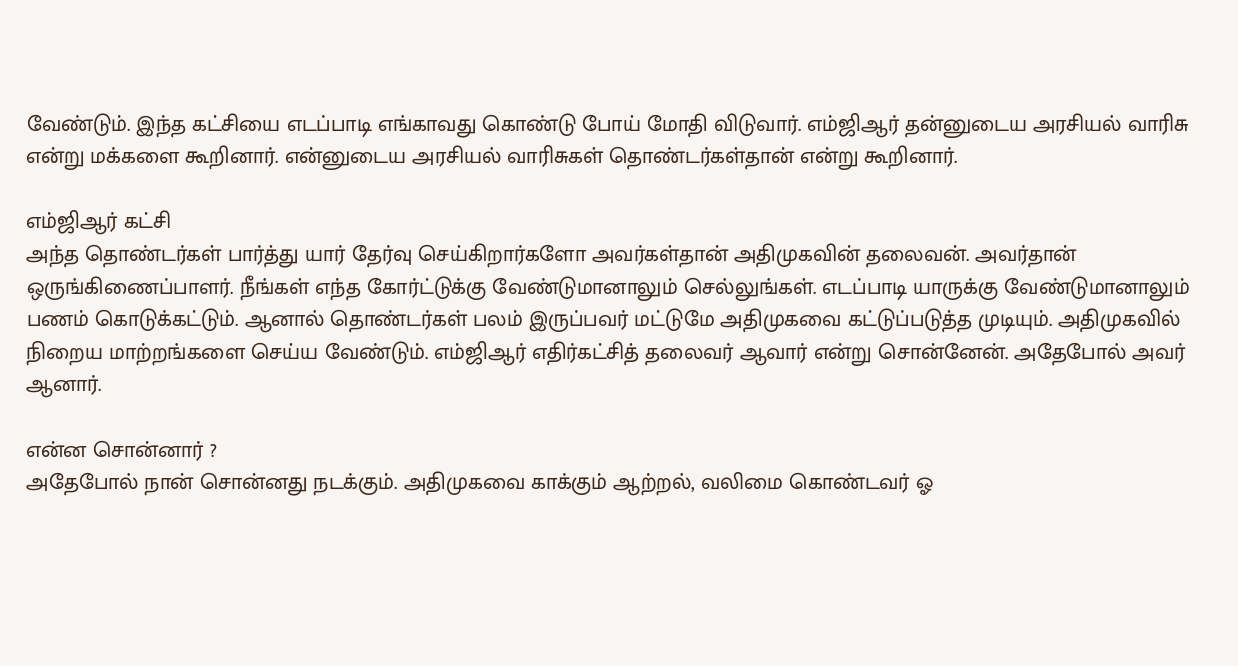வேண்டும். இந்த கட்சியை எடப்பாடி எங்காவது கொண்டு போய் மோதி விடுவார். எம்ஜிஆர் தன்னுடைய அரசியல் வாரிசு என்று மக்களை கூறினார். என்னுடைய அரசியல் வாரிசுகள் தொண்டர்கள்தான் என்று கூறினார்.

எம்ஜிஆர் கட்சி
அந்த தொண்டர்கள் பார்த்து யார் தேர்வு செய்கிறார்களோ அவர்கள்தான் அதிமுகவின் தலைவன். அவர்தான் ஒருங்கிணைப்பாளர். நீங்கள் எந்த கோர்ட்டுக்கு வேண்டுமானாலும் செல்லுங்கள். எடப்பாடி யாருக்கு வேண்டுமானாலும் பணம் கொடுக்கட்டும். ஆனால் தொண்டர்கள் பலம் இருப்பவர் மட்டுமே அதிமுகவை கட்டுப்படுத்த முடியும். அதிமுகவில் நிறைய மாற்றங்களை செய்ய வேண்டும். எம்ஜிஆர் எதிர்கட்சித் தலைவர் ஆவார் என்று சொன்னேன். அதேபோல் அவர் ஆனார்.

என்ன சொன்னார் ?
அதேபோல் நான் சொன்னது நடக்கும். அதிமுகவை காக்கும் ஆற்றல், வலிமை கொண்டவர் ஓ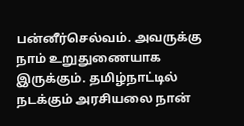பன்னீர்செல்வம். அவருக்கு நாம் உறுதுணையாக இருக்கும். தமிழ்நாட்டில் நடக்கும் அரசியலை நான்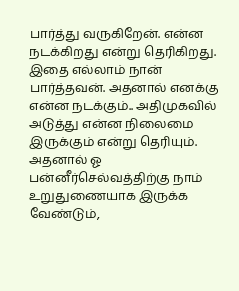பார்த்து வருகிறேன். என்ன நடக்கிறது என்று தெரிகிறது. இதை எல்லாம் நான் பார்த்தவன். அதனால் எனக்கு என்ன நடக்கும்.. அதிமுகவில் அடுத்து என்ன நிலைமை இருக்கும் என்று தெரியும். அதனால் ஓ பன்னீர்செல்வத்திற்கு நாம் உறுதுணையாக இருக்க வேண்டும்,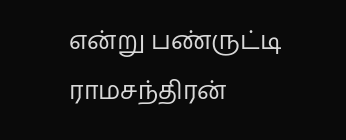என்று பண்ருட்டி ராமசந்திரன்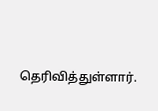தெரிவித்துள்ளார்.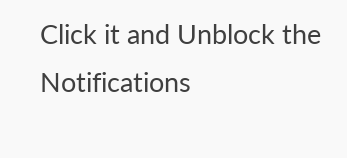Click it and Unblock the Notifications